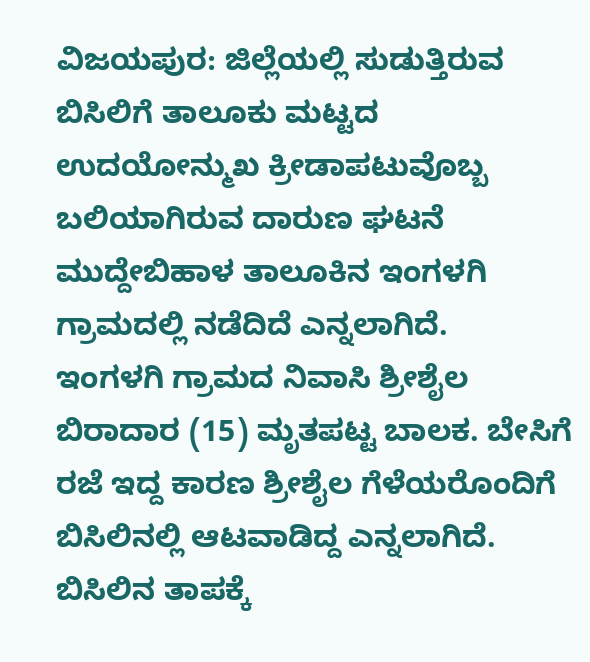ವಿಜಯಪುರ: ಜಿಲ್ಲೆಯಲ್ಲಿ ಸುಡುತ್ತಿರುವ ಬಿಸಿಲಿಗೆ ತಾಲೂಕು ಮಟ್ಟದ ಉದಯೋನ್ಮುಖ ಕ್ರೀಡಾಪಟುವೊಬ್ಬ ಬಲಿಯಾಗಿರುವ ದಾರುಣ ಘಟನೆ ಮುದ್ದೇಬಿಹಾಳ ತಾಲೂಕಿನ ಇಂಗಳಗಿ ಗ್ರಾಮದಲ್ಲಿ ನಡೆದಿದೆ ಎನ್ನಲಾಗಿದೆ.
ಇಂಗಳಗಿ ಗ್ರಾಮದ ನಿವಾಸಿ ಶ್ರೀಶೈಲ ಬಿರಾದಾರ (15) ಮೃತಪಟ್ಟ ಬಾಲಕ. ಬೇಸಿಗೆ ರಜೆ ಇದ್ದ ಕಾರಣ ಶ್ರೀಶೈಲ ಗೆಳೆಯರೊಂದಿಗೆ ಬಿಸಿಲಿನಲ್ಲಿ ಆಟವಾಡಿದ್ದ ಎನ್ನಲಾಗಿದೆ. ಬಿಸಿಲಿನ ತಾಪಕ್ಕೆ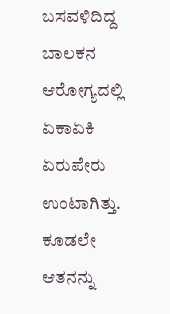ಬಸವಳಿದಿದ್ದ ಬಾಲಕನ ಆರೋಗ್ಯದಲ್ಲಿ ಏಕಾಏಕಿ ಏರುಪೇರು ಉಂಟಾಗಿತ್ತು. ಕೂಡಲೇ ಆತನನ್ನು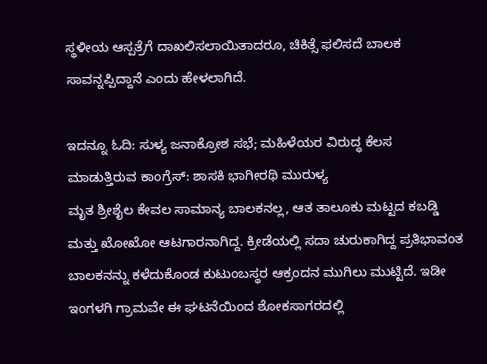ಸ್ಥಳೀಯ ಆಸ್ಪತ್ರೆಗೆ ದಾಖಲಿಸಲಾಯಿತಾದರೂ, ಚಿಕಿತ್ಸೆ ಫಲಿಸದೆ ಬಾಲಕ ಸಾವನ್ನಪ್ಪಿದ್ದಾನೆ ಎಂದು ಹೇಳಲಾಗಿದೆ.

ಇದನ್ನೂ ಓದಿ: ಸುಳ್ಯ ಜನಾಕ್ರೋಶ ಸಭೆ; ಮಹಿಳೆಯರ ವಿರುದ್ಧ ಕೆಲಸ ಮಾಡುತ್ತಿರುವ ಕಾಂಗ್ರೆಸ್: ಶಾಸಕಿ ಭಾಗೀರಥಿ ಮುರುಳ್ಯ
ಮೃತ ಶ್ರೀಶೈಲ ಕೇವಲ ಸಾಮಾನ್ಯ ಬಾಲಕನಲ್ಲ, ಆತ ತಾಲೂಕು ಮಟ್ಟದ ಕಬಡ್ಡಿ ಮತ್ತು ಖೋಖೋ ಆಟಗಾರನಾಗಿದ್ದ. ಕ್ರೀಡೆಯಲ್ಲಿ ಸದಾ ಚುರುಕಾಗಿದ್ದ ಪ್ರತಿಭಾವಂತ ಬಾಲಕನನ್ನು ಕಳೆದುಕೊಂಡ ಕುಟುಂಬಸ್ಥರ ಆಕ್ರಂದನ ಮುಗಿಲು ಮುಟ್ಟಿದೆ. ಇಡೀ ಇಂಗಳಗಿ ಗ್ರಾಮವೇ ಈ ಘಟನೆಯಿಂದ ಶೋಕಸಾಗರದಲ್ಲಿ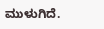ಮುಳುಗಿದೆ.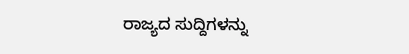ರಾಜ್ಯದ ಸುದ್ದಿಗಳನ್ನು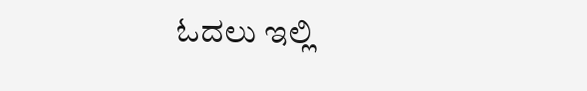ಓದಲು ಇಲ್ಲಿ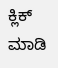ಕ್ಲಿಕ್ ಮಾಡಿ